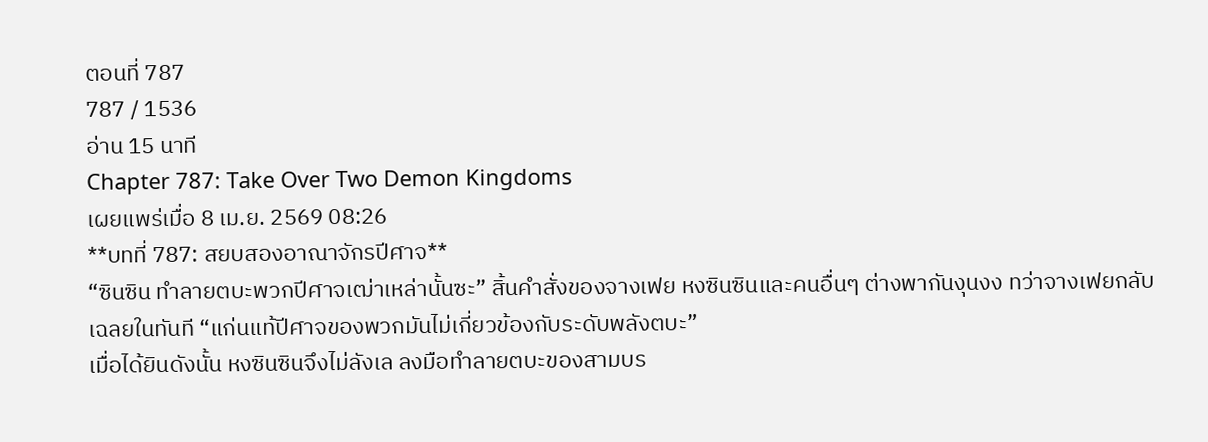ตอนที่ 787
787 / 1536
อ่าน 15 นาที
Chapter 787: Take Over Two Demon Kingdoms
เผยแพร่เมื่อ 8 เม.ย. 2569 08:26
**บทที่ 787: สยบสองอาณาจักรปีศาจ**
“ซินซิน ทำลายตบะพวกปีศาจเฒ่าเหล่านั้นซะ” สิ้นคำสั่งของจางเฟย หงซินซินและคนอื่นๆ ต่างพากันงุนงง ทว่าจางเฟยกลับเฉลยในทันที “แก่นแท้ปีศาจของพวกมันไม่เกี่ยวข้องกับระดับพลังตบะ”
เมื่อได้ยินดังนั้น หงซินซินจึงไม่ลังเล ลงมือทำลายตบะของสามบร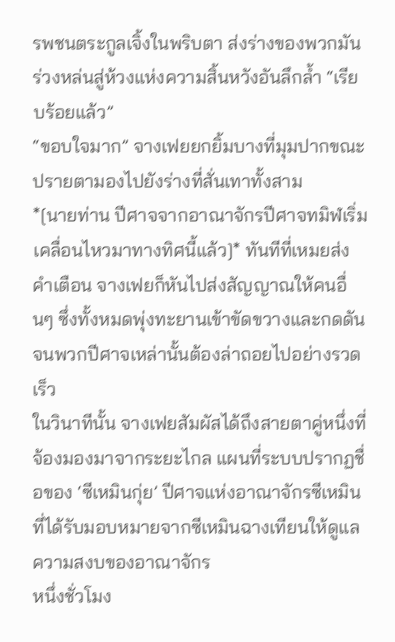รพชนตระกูลเจิ้งในพริบตา ส่งร่างของพวกมันร่วงหล่นสู่ห้วงแห่งความสิ้นหวังอันลึกล้ำ “เรียบร้อยแล้ว”
“ขอบใจมาก” จางเฟยยกยิ้มบางที่มุมปากขณะปรายตามองไปยังร่างที่สั่นเทาทั้งสาม
*[นายท่าน ปีศาจจากอาณาจักรปีศาจทมิฬเริ่มเคลื่อนไหวมาทางทิศนี้แล้ว]* ทันทีที่เหมยส่งคำเตือน จางเฟยก็หันไปส่งสัญญาณให้คนอื่นๆ ซึ่งทั้งหมดพุ่งทะยานเข้าขัดขวางและกดดันจนพวกปีศาจเหล่านั้นต้องล่าถอยไปอย่างรวดเร็ว
ในวินาทีนั้น จางเฟยสัมผัสได้ถึงสายตาคู่หนึ่งที่จ้องมองมาจากระยะไกล แผนที่ระบบปรากฏชื่อของ ‘ซีเหมินกุ่ย’ ปีศาจแห่งอาณาจักรซีเหมินที่ได้รับมอบหมายจากซีเหมินฉางเทียนให้ดูแลความสงบของอาณาจักร
หนึ่งชั่วโมง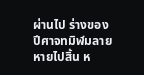ผ่านไป ร่างของปีศาจทมิฬมลายหายไปสิ้น ห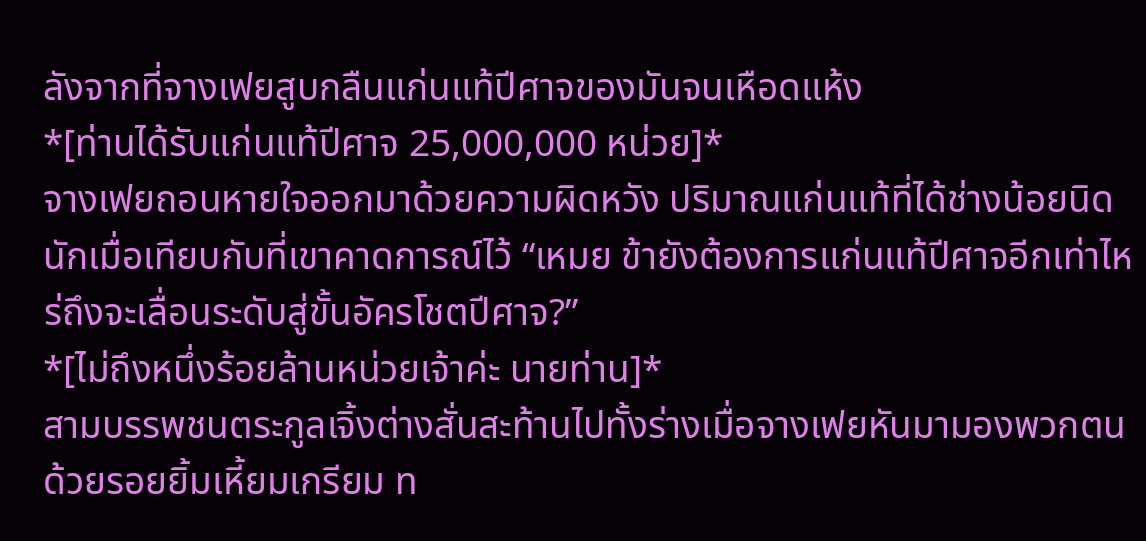ลังจากที่จางเฟยสูบกลืนแก่นแท้ปีศาจของมันจนเหือดแห้ง
*[ท่านได้รับแก่นแท้ปีศาจ 25,000,000 หน่วย]*
จางเฟยถอนหายใจออกมาด้วยความผิดหวัง ปริมาณแก่นแท้ที่ได้ช่างน้อยนิดนักเมื่อเทียบกับที่เขาคาดการณ์ไว้ “เหมย ข้ายังต้องการแก่นแท้ปีศาจอีกเท่าไหร่ถึงจะเลื่อนระดับสู่ขั้นอัครโชตปีศาจ?”
*[ไม่ถึงหนึ่งร้อยล้านหน่วยเจ้าค่ะ นายท่าน]*
สามบรรพชนตระกูลเจิ้งต่างสั่นสะท้านไปทั้งร่างเมื่อจางเฟยหันมามองพวกตนด้วยรอยยิ้มเหี้ยมเกรียม ท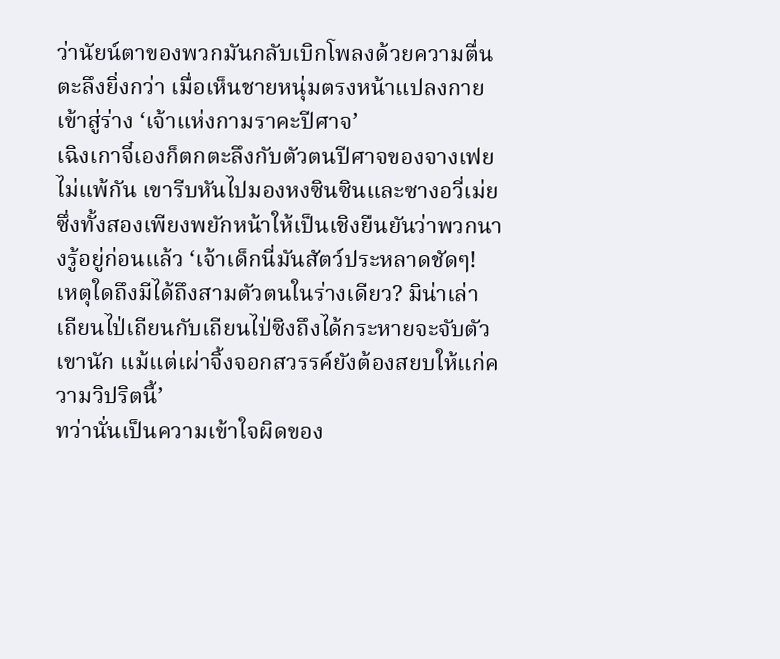ว่านัยน์ตาของพวกมันกลับเบิกโพลงด้วยความตื่นตะลึงยิ่งกว่า เมื่อเห็นชายหนุ่มตรงหน้าแปลงกายเข้าสู่ร่าง ‘เจ้าแห่งกามราคะปีศาจ’
เฉิงเกาจี๋เองก็ตกตะลึงกับตัวตนปีศาจของจางเฟยไม่แพ้กัน เขารีบหันไปมองหงซินซินและซางอวี่เม่ย ซึ่งทั้งสองเพียงพยักหน้าให้เป็นเชิงยืนยันว่าพวกนางรู้อยู่ก่อนแล้ว ‘เจ้าเด็กนี่มันสัตว์ประหลาดชัดๆ! เหตุใดถึงมีได้ถึงสามตัวตนในร่างเดียว? มิน่าเล่า เถียนไป่เถียนกับเถียนไป่ซิงถึงได้กระหายจะจับตัวเขานัก แม้แต่เผ่าจิ้งจอกสวรรค์ยังต้องสยบให้แก่ความวิปริตนี้’
ทว่านั่นเป็นความเข้าใจผิดของ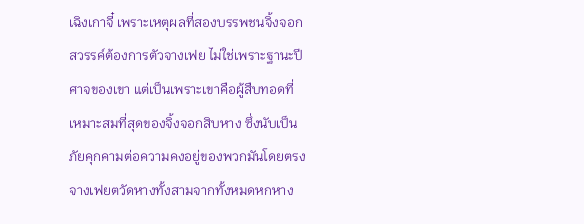เฉิงเกาจี๋ เพราะเหตุผลที่สองบรรพชนจิ้งจอกสวรรค์ต้องการตัวจางเฟย ไม่ใช่เพราะฐานะปีศาจของเขา แต่เป็นเพราะเขาคือผู้สืบทอดที่เหมาะสมที่สุดของจิ้งจอกสิบหาง ซึ่งนับเป็นภัยคุกคามต่อความคงอยู่ของพวกมันโดยตรง
จางเฟยตวัดหางทั้งสามจากทั้งหมดหกหาง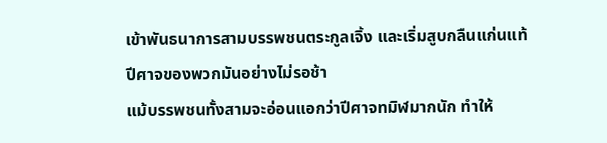เข้าพันธนาการสามบรรพชนตระกูลเจิ้ง และเริ่มสูบกลืนแก่นแท้ปีศาจของพวกมันอย่างไม่รอช้า
แม้บรรพชนทั้งสามจะอ่อนแอกว่าปีศาจทมิฬมากนัก ทำให้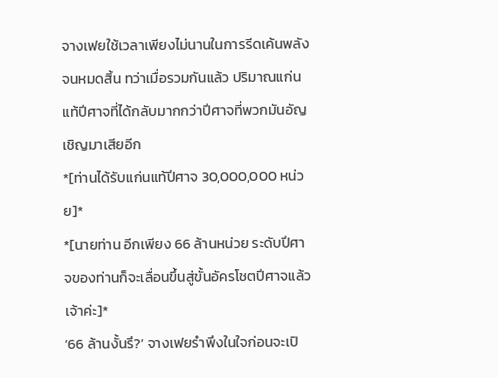จางเฟยใช้เวลาเพียงไม่นานในการรีดเค้นพลังจนหมดสิ้น ทว่าเมื่อรวมกันแล้ว ปริมาณแก่นแท้ปีศาจที่ได้กลับมากกว่าปีศาจที่พวกมันอัญเชิญมาเสียอีก
*[ท่านได้รับแก่นแท้ปีศาจ 30,000,000 หน่วย]*
*[นายท่าน อีกเพียง 66 ล้านหน่วย ระดับปีศาจของท่านก็จะเลื่อนขึ้นสู่ขั้นอัครโชตปีศาจแล้วเจ้าค่ะ]*
‘66 ล้านงั้นรึ?’ จางเฟยรำพึงในใจก่อนจะเปิ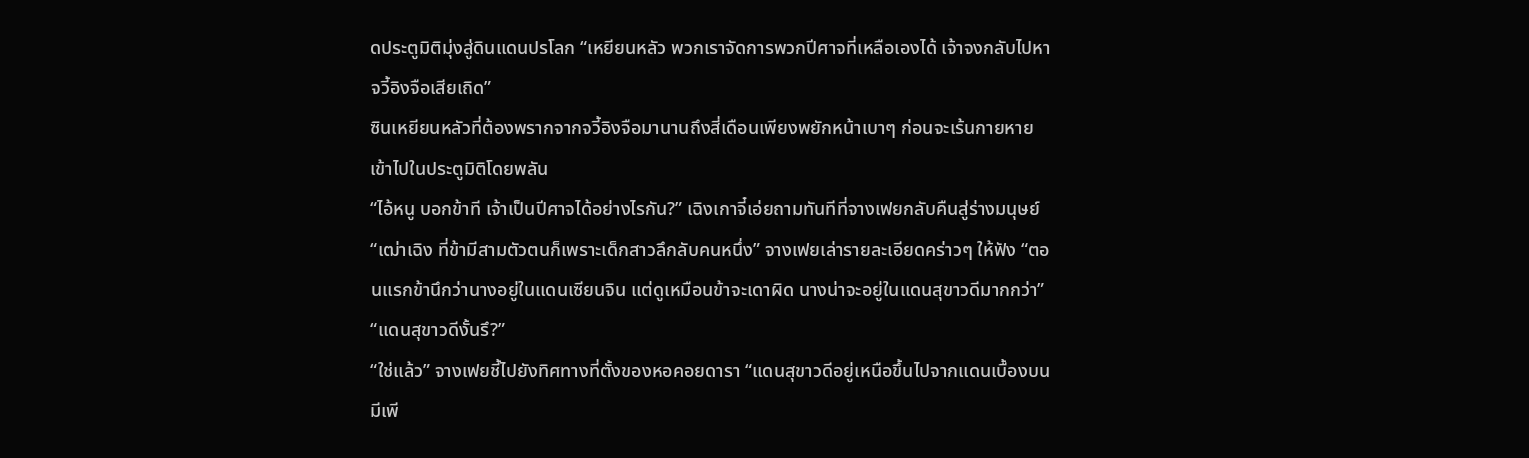ดประตูมิติมุ่งสู่ดินแดนปรโลก “เหยียนหลัว พวกเราจัดการพวกปีศาจที่เหลือเองได้ เจ้าจงกลับไปหาจวี้อิงจือเสียเถิด”
ซินเหยียนหลัวที่ต้องพรากจากจวี้อิงจือมานานถึงสี่เดือนเพียงพยักหน้าเบาๆ ก่อนจะเร้นกายหายเข้าไปในประตูมิติโดยพลัน
“ไอ้หนู บอกข้าที เจ้าเป็นปีศาจได้อย่างไรกัน?” เฉิงเกาจี๋เอ่ยถามทันทีที่จางเฟยกลับคืนสู่ร่างมนุษย์
“เฒ่าเฉิง ที่ข้ามีสามตัวตนก็เพราะเด็กสาวลึกลับคนหนึ่ง” จางเฟยเล่ารายละเอียดคร่าวๆ ให้ฟัง “ตอนแรกข้านึกว่านางอยู่ในแดนเซียนจิน แต่ดูเหมือนข้าจะเดาผิด นางน่าจะอยู่ในแดนสุขาวดีมากกว่า”
“แดนสุขาวดีงั้นรึ?”
“ใช่แล้ว” จางเฟยชี้ไปยังทิศทางที่ตั้งของหอคอยดารา “แดนสุขาวดีอยู่เหนือขึ้นไปจากแดนเบื้องบน มีเพี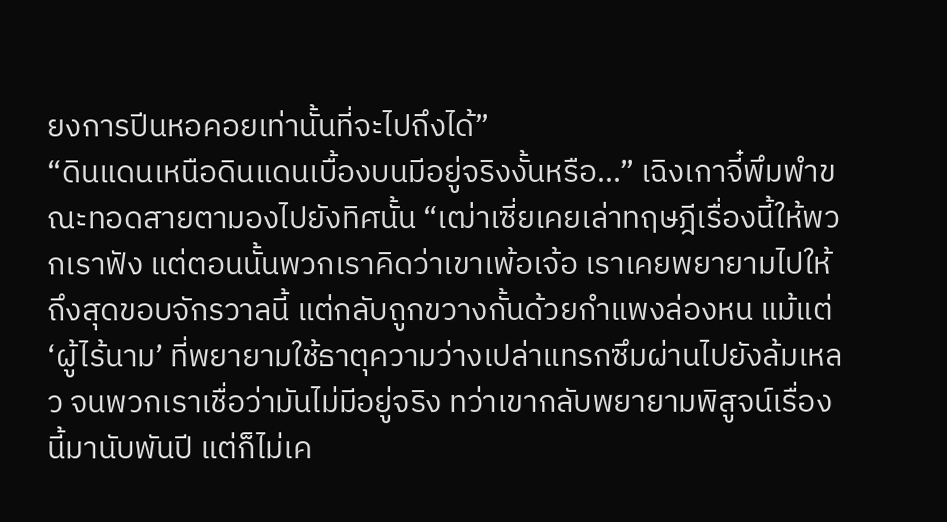ยงการปีนหอคอยเท่านั้นที่จะไปถึงได้”
“ดินแดนเหนือดินแดนเบื้องบนมีอยู่จริงงั้นหรือ...” เฉิงเกาจี๋พึมพำขณะทอดสายตามองไปยังทิศนั้น “เฒ่าเซี่ยเคยเล่าทฤษฎีเรื่องนี้ให้พวกเราฟัง แต่ตอนนั้นพวกเราคิดว่าเขาเพ้อเจ้อ เราเคยพยายามไปให้ถึงสุดขอบจักรวาลนี้ แต่กลับถูกขวางกั้นด้วยกำแพงล่องหน แม้แต่ ‘ผู้ไร้นาม’ ที่พยายามใช้ธาตุความว่างเปล่าแทรกซึมผ่านไปยังล้มเหลว จนพวกเราเชื่อว่ามันไม่มีอยู่จริง ทว่าเขากลับพยายามพิสูจน์เรื่องนี้มานับพันปี แต่ก็ไม่เค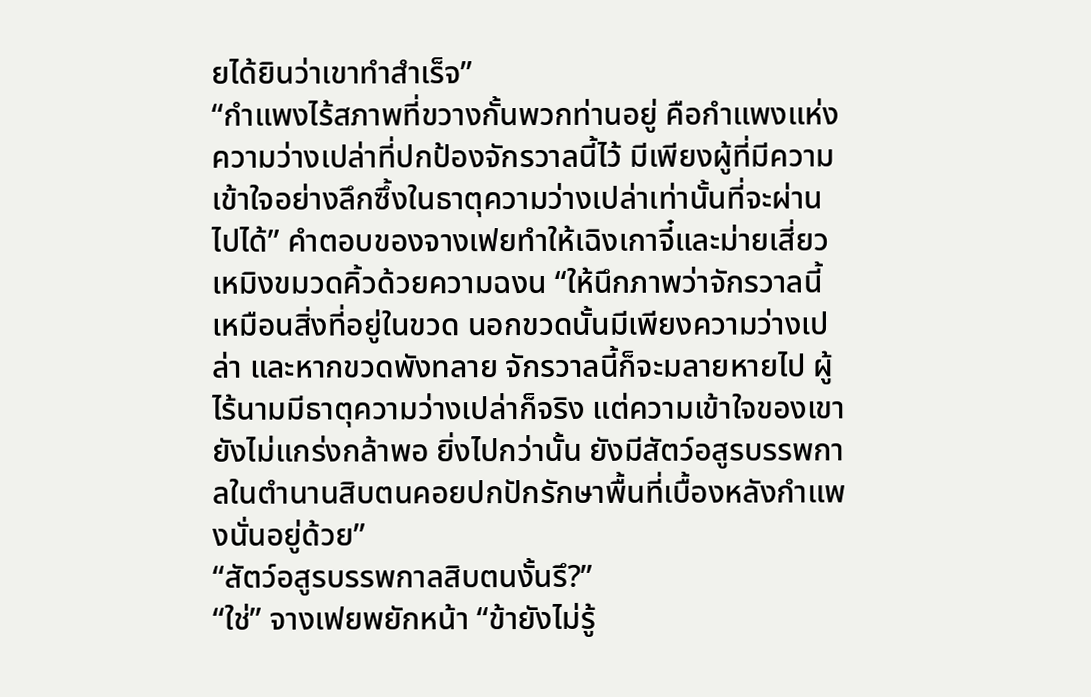ยได้ยินว่าเขาทำสำเร็จ”
“กำแพงไร้สภาพที่ขวางกั้นพวกท่านอยู่ คือกำแพงแห่งความว่างเปล่าที่ปกป้องจักรวาลนี้ไว้ มีเพียงผู้ที่มีความเข้าใจอย่างลึกซึ้งในธาตุความว่างเปล่าเท่านั้นที่จะผ่านไปได้” คำตอบของจางเฟยทำให้เฉิงเกาจี๋และม่ายเสี่ยวเหมิงขมวดคิ้วด้วยความฉงน “ให้นึกภาพว่าจักรวาลนี้เหมือนสิ่งที่อยู่ในขวด นอกขวดนั้นมีเพียงความว่างเปล่า และหากขวดพังทลาย จักรวาลนี้ก็จะมลายหายไป ผู้ไร้นามมีธาตุความว่างเปล่าก็จริง แต่ความเข้าใจของเขายังไม่แกร่งกล้าพอ ยิ่งไปกว่านั้น ยังมีสัตว์อสูรบรรพกาลในตำนานสิบตนคอยปกปักรักษาพื้นที่เบื้องหลังกำแพงนั่นอยู่ด้วย”
“สัตว์อสูรบรรพกาลสิบตนงั้นรึ?”
“ใช่” จางเฟยพยักหน้า “ข้ายังไม่รู้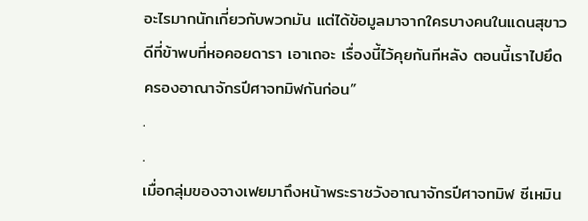อะไรมากนักเกี่ยวกับพวกมัน แต่ได้ข้อมูลมาจากใครบางคนในแดนสุขาวดีที่ข้าพบที่หอคอยดารา เอาเถอะ เรื่องนี้ไว้คุยกันทีหลัง ตอนนี้เราไปยึดครองอาณาจักรปีศาจทมิฬกันก่อน”
.
.
เมื่อกลุ่มของจางเฟยมาถึงหน้าพระราชวังอาณาจักรปีศาจทมิฬ ซีเหมิน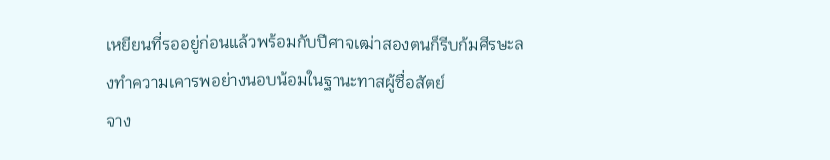เหยียนที่รออยู่ก่อนแล้วพร้อมกับปีศาจเฒ่าสองตนก็รีบก้มศีรษะลงทำความเคารพอย่างนอบน้อมในฐานะทาสผู้ซื่อสัตย์
จาง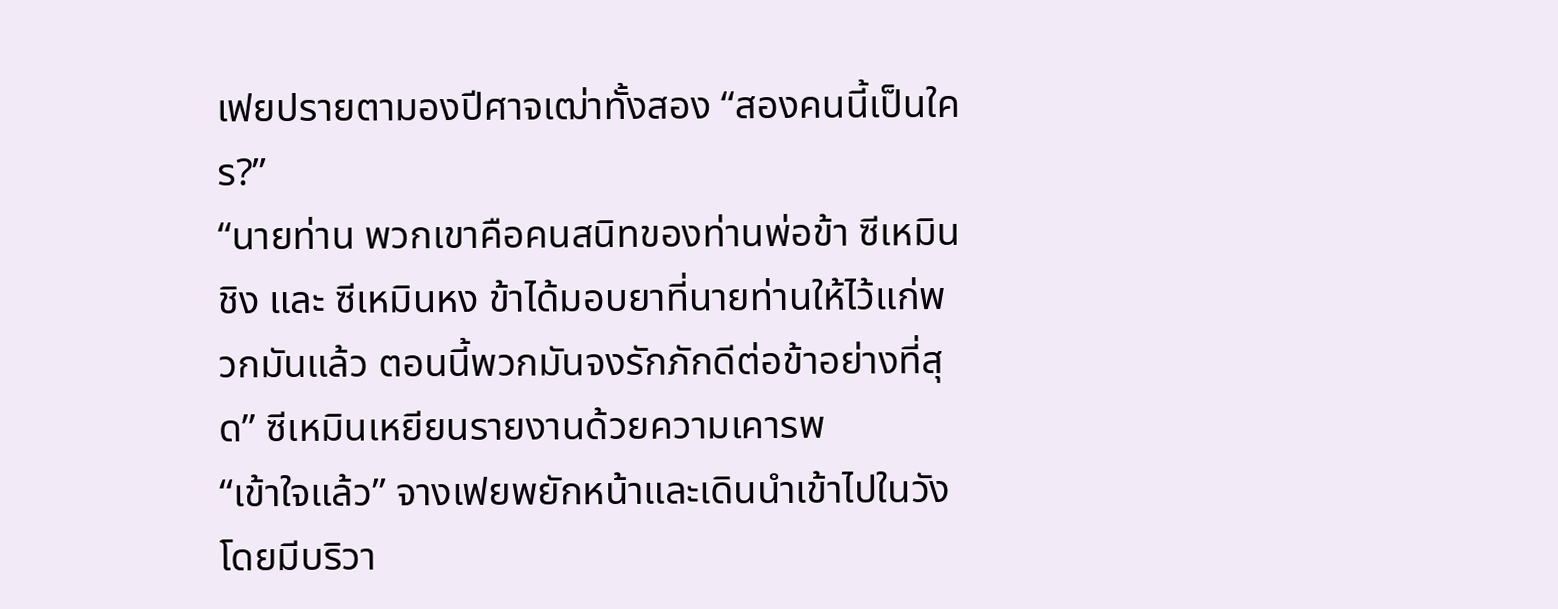เฟยปรายตามองปีศาจเฒ่าทั้งสอง “สองคนนี้เป็นใคร?”
“นายท่าน พวกเขาคือคนสนิทของท่านพ่อข้า ซีเหมินชิง และ ซีเหมินหง ข้าได้มอบยาที่นายท่านให้ไว้แก่พวกมันแล้ว ตอนนี้พวกมันจงรักภักดีต่อข้าอย่างที่สุด” ซีเหมินเหยียนรายงานด้วยความเคารพ
“เข้าใจแล้ว” จางเฟยพยักหน้าและเดินนำเข้าไปในวัง โดยมีบริวา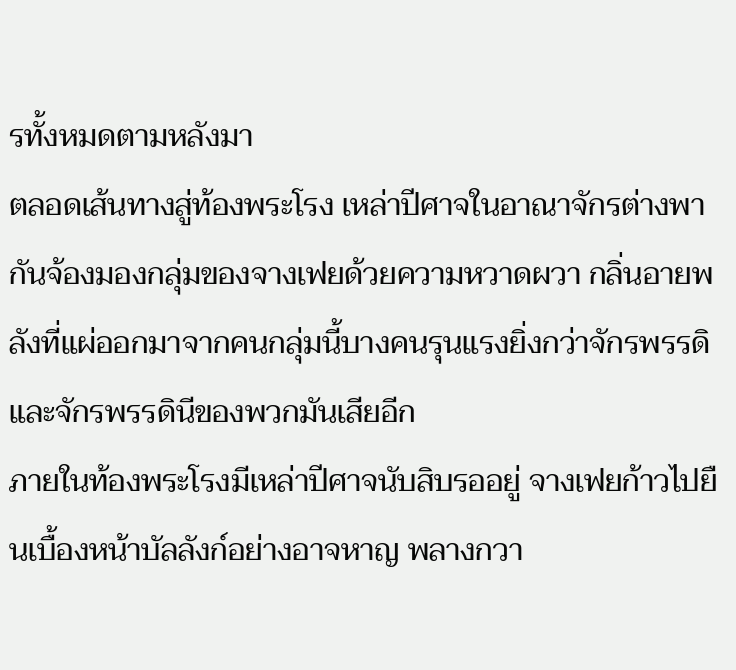รทั้งหมดตามหลังมา
ตลอดเส้นทางสู่ท้องพระโรง เหล่าปีศาจในอาณาจักรต่างพากันจ้องมองกลุ่มของจางเฟยด้วยความหวาดผวา กลิ่นอายพลังที่แผ่ออกมาจากคนกลุ่มนี้บางคนรุนแรงยิ่งกว่าจักรพรรดิและจักรพรรดินีของพวกมันเสียอีก
ภายในท้องพระโรงมีเหล่าปีศาจนับสิบรออยู่ จางเฟยก้าวไปยืนเบื้องหน้าบัลลังก์อย่างอาจหาญ พลางกวา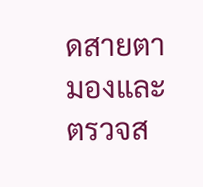ดสายตามองและตรวจส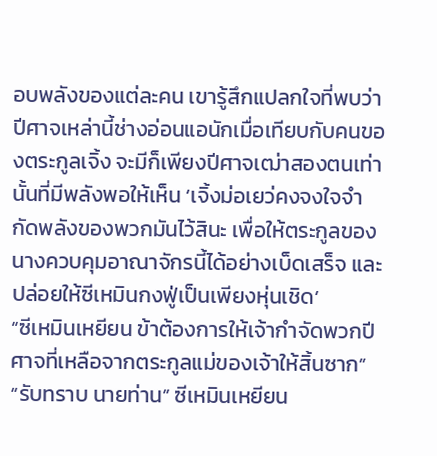อบพลังของแต่ละคน เขารู้สึกแปลกใจที่พบว่าปีศาจเหล่านี้ช่างอ่อนแอนักเมื่อเทียบกับคนของตระกูลเจิ้ง จะมีก็เพียงปีศาจเฒ่าสองตนเท่านั้นที่มีพลังพอให้เห็น ‘เจิ้งม่อเยว่คงจงใจจำกัดพลังของพวกมันไว้สินะ เพื่อให้ตระกูลของนางควบคุมอาณาจักรนี้ได้อย่างเบ็ดเสร็จ และปล่อยให้ซีเหมินกงฟู่เป็นเพียงหุ่นเชิด’
“ซีเหมินเหยียน ข้าต้องการให้เจ้ากำจัดพวกปีศาจที่เหลือจากตระกูลแม่ของเจ้าให้สิ้นซาก”
“รับทราบ นายท่าน” ซีเหมินเหยียน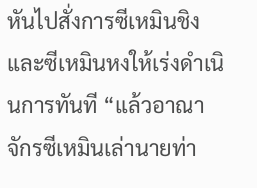หันไปสั่งการซีเหมินชิงและซีเหมินหงให้เร่งดำเนินการทันที “แล้วอาณาจักรซีเหมินเล่านายท่า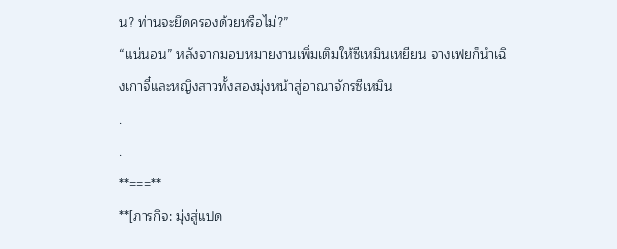น? ท่านจะยึดครองด้วยหรือไม่?”
“แน่นอน” หลังจากมอบหมายงานเพิ่มเติมให้ซีเหมินเหยียน จางเฟยก็นำเฉิงเกาจี๋และหญิงสาวทั้งสองมุ่งหน้าสู่อาณาจักรซีเหมิน
.
.
**===**
**[ภารกิจ: มุ่งสู่แปด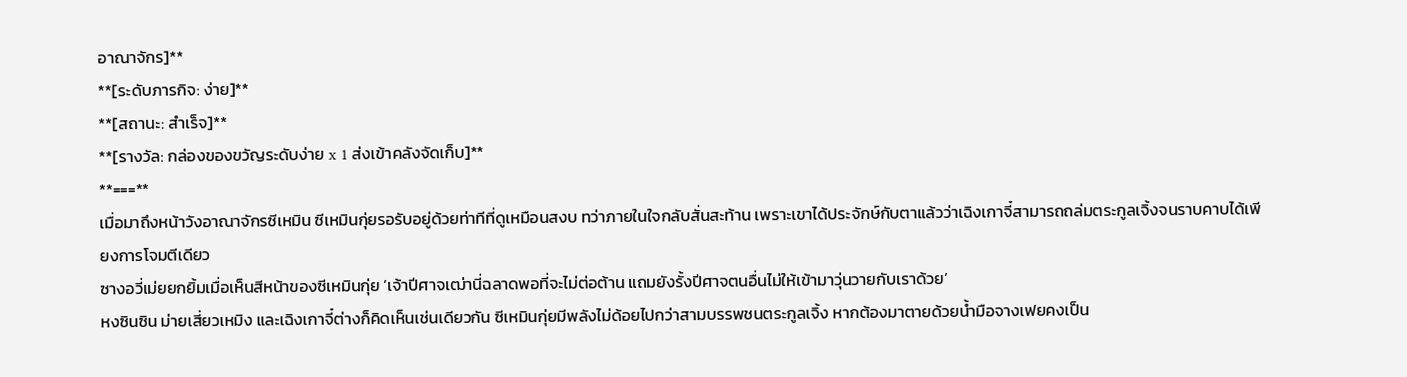อาณาจักร]**
**[ระดับภารกิจ: ง่าย]**
**[สถานะ: สำเร็จ]**
**[รางวัล: กล่องของขวัญระดับง่าย x 1 ส่งเข้าคลังจัดเก็บ]**
**===**
เมื่อมาถึงหน้าวังอาณาจักรซีเหมิน ซีเหมินกุ่ยรอรับอยู่ด้วยท่าทีที่ดูเหมือนสงบ ทว่าภายในใจกลับสั่นสะท้าน เพราะเขาได้ประจักษ์กับตาแล้วว่าเฉิงเกาจี๋สามารถถล่มตระกูลเจิ้งจนราบคาบได้เพียงการโจมตีเดียว
ซางอวี่เม่ยยกยิ้มเมื่อเห็นสีหน้าของซีเหมินกุ่ย ‘เจ้าปีศาจเฒ่านี่ฉลาดพอที่จะไม่ต่อต้าน แถมยังรั้งปีศาจตนอื่นไม่ให้เข้ามาวุ่นวายกับเราด้วย’
หงซินซิน ม่ายเสี่ยวเหมิง และเฉิงเกาจี๋ต่างก็คิดเห็นเช่นเดียวกัน ซีเหมินกุ่ยมีพลังไม่ด้อยไปกว่าสามบรรพชนตระกูลเจิ้ง หากต้องมาตายด้วยน้ำมือจางเฟยคงเป็น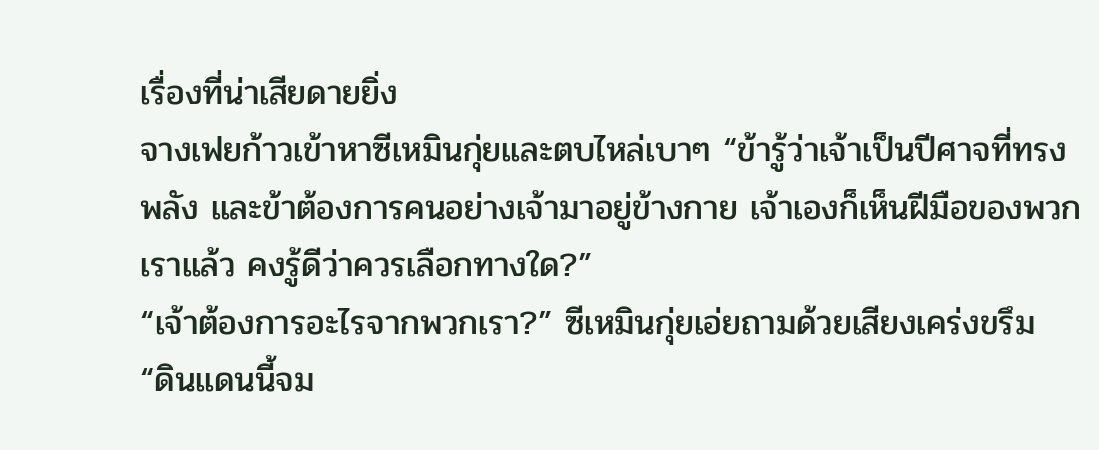เรื่องที่น่าเสียดายยิ่ง
จางเฟยก้าวเข้าหาซีเหมินกุ่ยและตบไหล่เบาๆ “ข้ารู้ว่าเจ้าเป็นปีศาจที่ทรงพลัง และข้าต้องการคนอย่างเจ้ามาอยู่ข้างกาย เจ้าเองก็เห็นฝีมือของพวกเราแล้ว คงรู้ดีว่าควรเลือกทางใด?”
“เจ้าต้องการอะไรจากพวกเรา?” ซีเหมินกุ่ยเอ่ยถามด้วยเสียงเคร่งขรึม
“ดินแดนนี้จม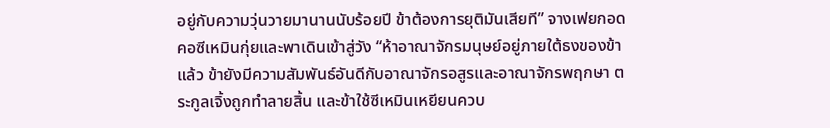อยู่กับความวุ่นวายมานานนับร้อยปี ข้าต้องการยุติมันเสียที” จางเฟยกอดคอซีเหมินกุ่ยและพาเดินเข้าสู่วัง “ห้าอาณาจักรมนุษย์อยู่ภายใต้ธงของข้าแล้ว ข้ายังมีความสัมพันธ์อันดีกับอาณาจักรอสูรและอาณาจักรพฤกษา ตระกูลเจิ้งถูกทำลายสิ้น และข้าใช้ซีเหมินเหยียนควบ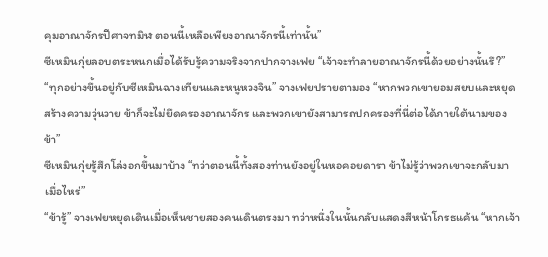คุมอาณาจักรปีศาจทมิฬ ตอนนี้เหลือเพียงอาณาจักรนี้เท่านั้น”
ซีเหมินกุ่ยลอบตระหนกเมื่อได้รับรู้ความจริงจากปากจางเฟย “เจ้าจะทำลายอาณาจักรนี้ด้วยอย่างนั้นรึ?”
“ทุกอย่างขึ้นอยู่กับซีเหมินฉางเทียนและหนูหวงจิน” จางเฟยปรายตามอง “หากพวกเขายอมสยบและหยุดสร้างความวุ่นวาย ข้าก็จะไม่ยึดครองอาณาจักร และพวกเขายังสามารถปกครองที่นี่ต่อได้ภายใต้นามของข้า”
ซีเหมินกุ่ยรู้สึกโล่งอกขึ้นมาบ้าง “ทว่าตอนนี้ทั้งสองท่านยังอยู่ในหอคอยดารา ข้าไม่รู้ว่าพวกเขาจะกลับมาเมื่อไหร่”
“ข้ารู้” จางเฟยหยุดเดินเมื่อเห็นชายสองคนเดินตรงมา ทว่าหนึ่งในนั้นกลับแสดงสีหน้าโกรธแค้น “หากเจ้า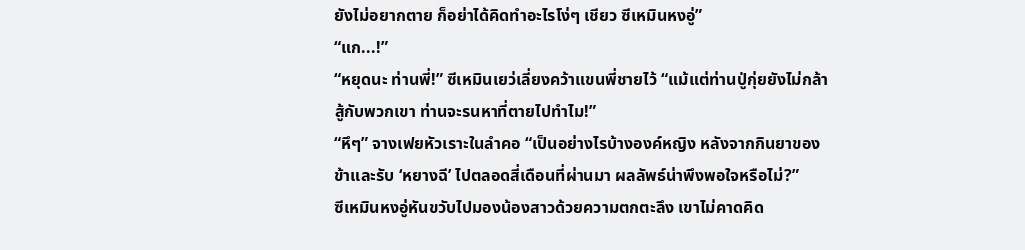ยังไม่อยากตาย ก็อย่าได้คิดทำอะไรโง่ๆ เชียว ซีเหมินหงอู่”
“แก...!”
“หยุดนะ ท่านพี่!” ซีเหมินเยว่เลี่ยงคว้าแขนพี่ชายไว้ “แม้แต่ท่านปู่กุ่ยยังไม่กล้าสู้กับพวกเขา ท่านจะรนหาที่ตายไปทำไม!”
“หึๆ” จางเฟยหัวเราะในลำคอ “เป็นอย่างไรบ้างองค์หญิง หลังจากกินยาของข้าและรับ ‘หยางฉี’ ไปตลอดสี่เดือนที่ผ่านมา ผลลัพธ์น่าพึงพอใจหรือไม่?”
ซีเหมินหงอู่หันขวับไปมองน้องสาวด้วยความตกตะลึง เขาไม่คาดคิด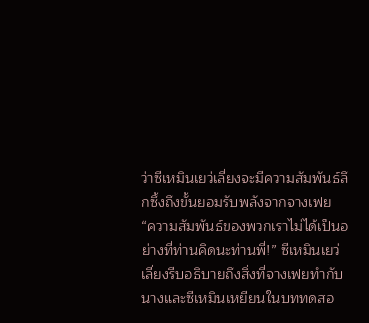ว่าซีเหมินเยว่เลี่ยงจะมีความสัมพันธ์ลึกซึ้งถึงขั้นยอมรับพลังจากจางเฟย
“ความสัมพันธ์ของพวกเราไม่ได้เป็นอย่างที่ท่านคิดนะท่านพี่!” ซีเหมินเยว่เลี่ยงรีบอธิบายถึงสิ่งที่จางเฟยทำกับนางและซีเหมินเหยียนในบททดสอ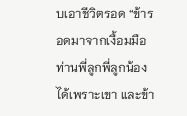บเอาชีวิตรอด “ข้ารอดมาจากเงื้อมมือท่านพี่ลูกพี่ลูกน้องได้เพราะเขา และข้า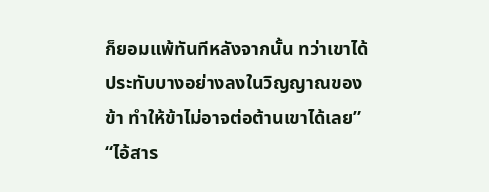ก็ยอมแพ้ทันทีหลังจากนั้น ทว่าเขาได้ประทับบางอย่างลงในวิญญาณของข้า ทำให้ข้าไม่อาจต่อต้านเขาได้เลย”
“ไอ้สาร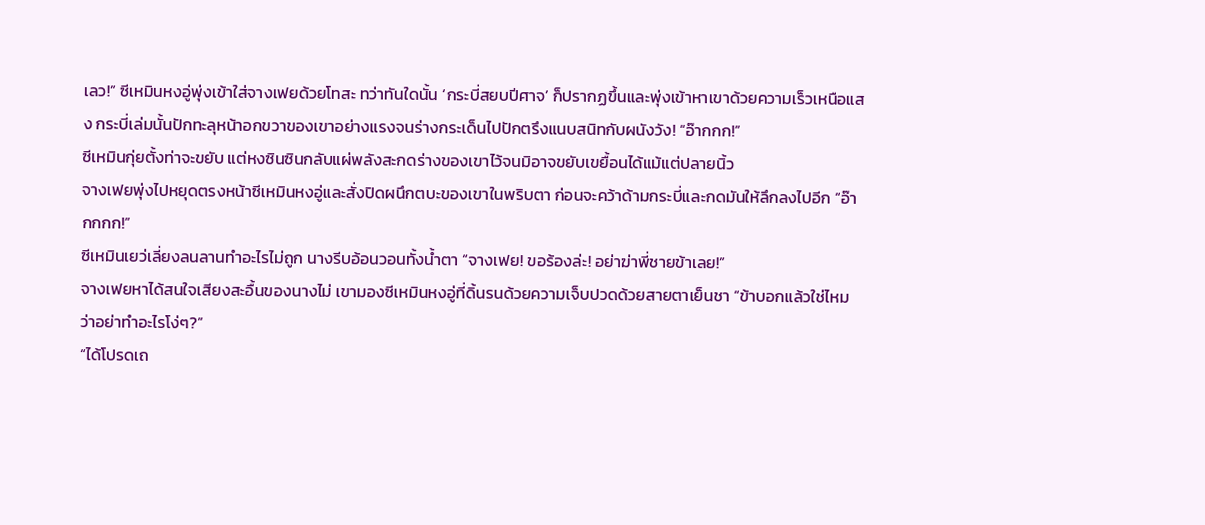เลว!” ซีเหมินหงอู่พุ่งเข้าใส่จางเฟยด้วยโทสะ ทว่าทันใดนั้น ‘กระบี่สยบปีศาจ’ ก็ปรากฏขึ้นและพุ่งเข้าหาเขาด้วยความเร็วเหนือแสง กระบี่เล่มนั้นปักทะลุหน้าอกขวาของเขาอย่างแรงจนร่างกระเด็นไปปักตรึงแนบสนิทกับผนังวัง! “อ๊ากกก!”
ซีเหมินกุ่ยตั้งท่าจะขยับ แต่หงซินซินกลับแผ่พลังสะกดร่างของเขาไว้จนมิอาจขยับเขยื้อนได้แม้แต่ปลายนิ้ว
จางเฟยพุ่งไปหยุดตรงหน้าซีเหมินหงอู่และสั่งปิดผนึกตบะของเขาในพริบตา ก่อนจะคว้าด้ามกระบี่และกดมันให้ลึกลงไปอีก “อ๊ากกกก!”
ซีเหมินเยว่เลี่ยงลนลานทำอะไรไม่ถูก นางรีบอ้อนวอนทั้งน้ำตา “จางเฟย! ขอร้องล่ะ! อย่าฆ่าพี่ชายข้าเลย!”
จางเฟยหาได้สนใจเสียงสะอื้นของนางไม่ เขามองซีเหมินหงอู่ที่ดิ้นรนด้วยความเจ็บปวดด้วยสายตาเย็นชา “ข้าบอกแล้วใช่ไหมว่าอย่าทำอะไรโง่ๆ?”
“ได้โปรดเถ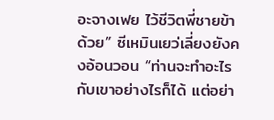อะจางเฟย ไว้ชีวิตพี่ชายข้าด้วย” ซีเหมินเยว่เลี่ยงยังคงอ้อนวอน “ท่านจะทำอะไรกับเขาอย่างไรก็ได้ แต่อย่า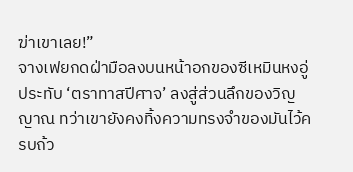ฆ่าเขาเลย!”
จางเฟยกดฝ่ามือลงบนหน้าอกของซีเหมินหงอู่ ประทับ ‘ตราทาสปีศาจ’ ลงสู่ส่วนลึกของวิญญาณ ทว่าเขายังคงทิ้งความทรงจำของมันไว้ครบถ้ว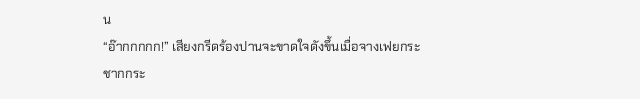น
“อ๊ากกกกก!” เสียงกรีดร้องปานจะขาดใจดังขึ้นเมื่อจางเฟยกระชากกระ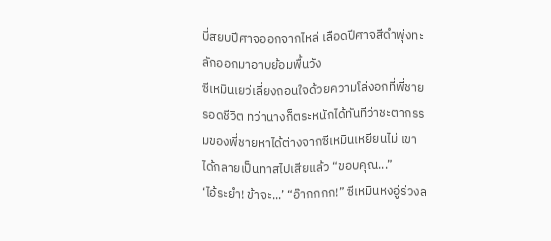บี่สยบปีศาจออกจากไหล่ เลือดปีศาจสีดำพุ่งทะลักออกมาอาบย้อมพื้นวัง
ซีเหมินเยว่เลี่ยงถอนใจด้วยความโล่งอกที่พี่ชายรอดชีวิต ทว่านางก็ตระหนักได้ทันทีว่าชะตากรรมของพี่ชายหาได้ต่างจากซีเหมินเหยียนไม่ เขาได้กลายเป็นทาสไปเสียแล้ว “ขอบคุณ...”
‘ไอ้ระยำ! ข้าจะ...’ “อ๊ากกกก!” ซีเหมินหงอู่ร่วงล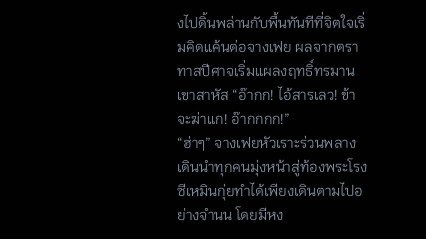งไปดิ้นพล่านกับพื้นทันทีที่จิตใจเริ่มคิดแค้นต่อจางเฟย ผลจากตราทาสปีศาจเริ่มแผลงฤทธิ์ทรมานเขาสาหัส “อ๊ากก! ไอ้สารเลว! ข้าจะฆ่าแก! อ๊ากกกก!”
“ฮ่าๆ” จางเฟยหัวเราะร่วนพลางเดินนำทุกคนมุ่งหน้าสู่ท้องพระโรง ซีเหมินกุ่ยทำได้เพียงเดินตามไปอย่างจำนน โดยมีหง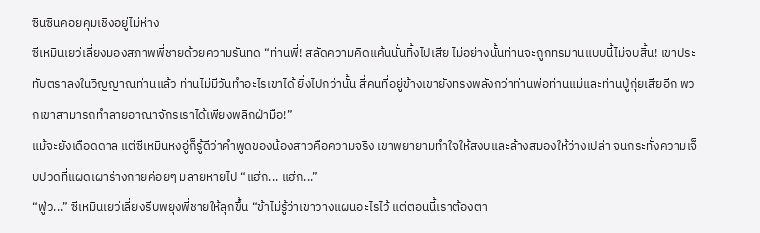ซินซินคอยคุมเชิงอยู่ไม่ห่าง
ซีเหมินเยว่เลี่ยงมองสภาพพี่ชายด้วยความรันทด “ท่านพี่! สลัดความคิดแค้นนั่นทิ้งไปเสีย ไม่อย่างนั้นท่านจะถูกทรมานแบบนี้ไม่จบสิ้น! เขาประทับตราลงในวิญญาณท่านแล้ว ท่านไม่มีวันทำอะไรเขาได้ ยิ่งไปกว่านั้น สี่คนที่อยู่ข้างเขายังทรงพลังกว่าท่านพ่อท่านแม่และท่านปู่กุ่ยเสียอีก พวกเขาสามารถทำลายอาณาจักรเราได้เพียงพลิกฝ่ามือ!”
แม้จะยังเดือดดาล แต่ซีเหมินหงอู่ก็รู้ดีว่าคำพูดของน้องสาวคือความจริง เขาพยายามทำใจให้สงบและล้างสมองให้ว่างเปล่า จนกระทั่งความเจ็บปวดที่แผดเผาร่างกายค่อยๆ มลายหายไป “แฮ่ก... แฮ่ก...”
“ฟู่ว...” ซีเหมินเยว่เลี่ยงรีบพยุงพี่ชายให้ลุกขึ้น “ข้าไม่รู้ว่าเขาวางแผนอะไรไว้ แต่ตอนนี้เราต้องตา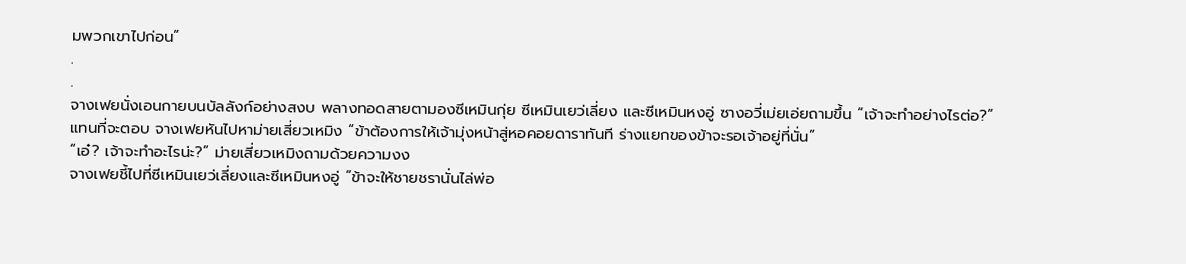มพวกเขาไปก่อน”
.
.
จางเฟยนั่งเอนกายบนบัลลังก์อย่างสงบ พลางทอดสายตามองซีเหมินกุ่ย ซีเหมินเยว่เลี่ยง และซีเหมินหงอู่ ซางอวี่เม่ยเอ่ยถามขึ้น “เจ้าจะทำอย่างไรต่อ?”
แทนที่จะตอบ จางเฟยหันไปหาม่ายเสี่ยวเหมิง “ข้าต้องการให้เจ้ามุ่งหน้าสู่หอคอยดาราทันที ร่างแยกของข้าจะรอเจ้าอยู่ที่นั่น”
“เอ๋? เจ้าจะทำอะไรน่ะ?” ม่ายเสี่ยวเหมิงถามด้วยความงง
จางเฟยชี้ไปที่ซีเหมินเยว่เลี่ยงและซีเหมินหงอู่ “ข้าจะให้ชายชรานั่นไล่พ่อ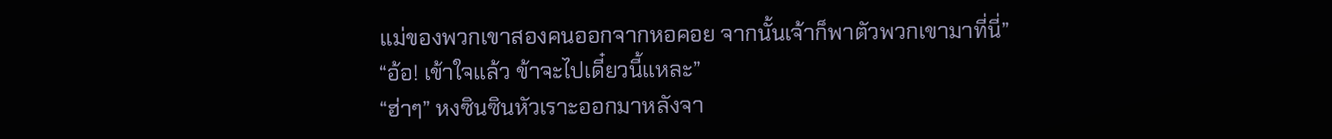แม่ของพวกเขาสองคนออกจากหอคอย จากนั้นเจ้าก็พาตัวพวกเขามาที่นี่”
“อ้อ! เข้าใจแล้ว ข้าจะไปเดี๋ยวนี้แหละ”
“ฮ่าๆ” หงซินซินหัวเราะออกมาหลังจา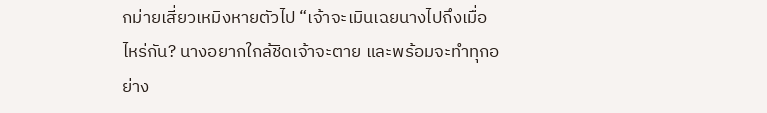กม่ายเสี่ยวเหมิงหายตัวไป “เจ้าจะเมินเฉยนางไปถึงเมื่อไหร่กัน? นางอยากใกล้ชิดเจ้าจะตาย และพร้อมจะทำทุกอย่าง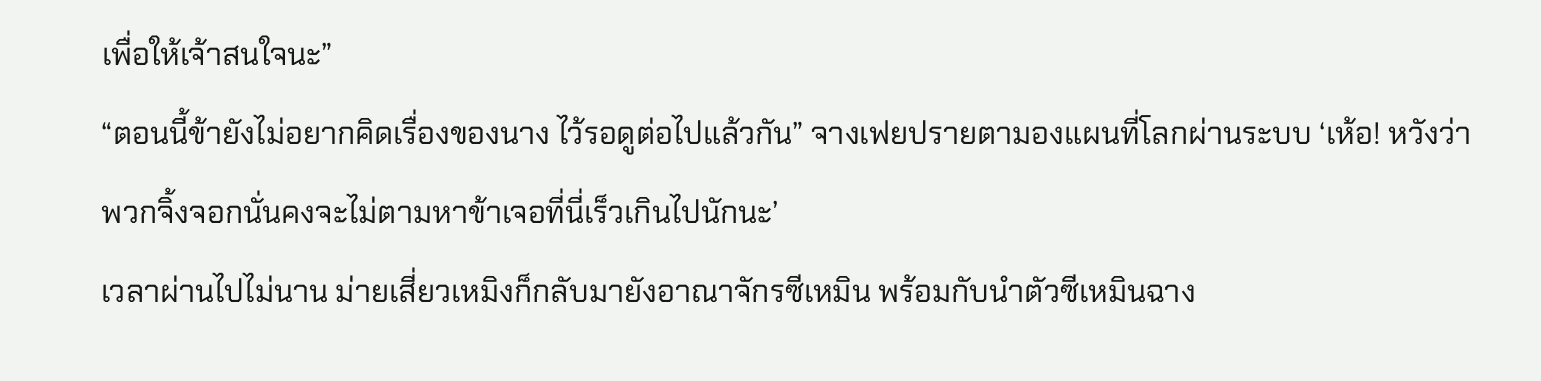เพื่อให้เจ้าสนใจนะ”
“ตอนนี้ข้ายังไม่อยากคิดเรื่องของนาง ไว้รอดูต่อไปแล้วกัน” จางเฟยปรายตามองแผนที่โลกผ่านระบบ ‘เห้อ! หวังว่าพวกจิ้งจอกนั่นคงจะไม่ตามหาข้าเจอที่นี่เร็วเกินไปนักนะ’
เวลาผ่านไปไม่นาน ม่ายเสี่ยวเหมิงก็กลับมายังอาณาจักรซีเหมิน พร้อมกับนำตัวซีเหมินฉาง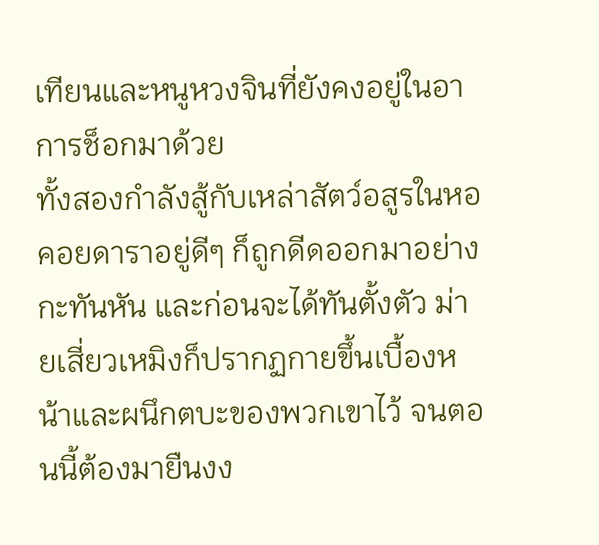เทียนและหนูหวงจินที่ยังคงอยู่ในอาการช็อกมาด้วย
ทั้งสองกำลังสู้กับเหล่าสัตว์อสูรในหอคอยดาราอยู่ดีๆ ก็ถูกดีดออกมาอย่างกะทันหัน และก่อนจะได้ทันตั้งตัว ม่ายเสี่ยวเหมิงก็ปรากฏกายขึ้นเบื้องหน้าและผนึกตบะของพวกเขาไว้ จนตอนนี้ต้องมายืนงง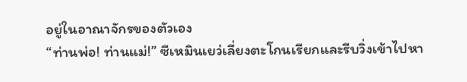อยู่ในอาณาจักรของตัวเอง
“ท่านพ่อ! ท่านแม่!” ซีเหมินเยว่เลี่ยงตะโกนเรียกและรีบวิ่งเข้าไปหา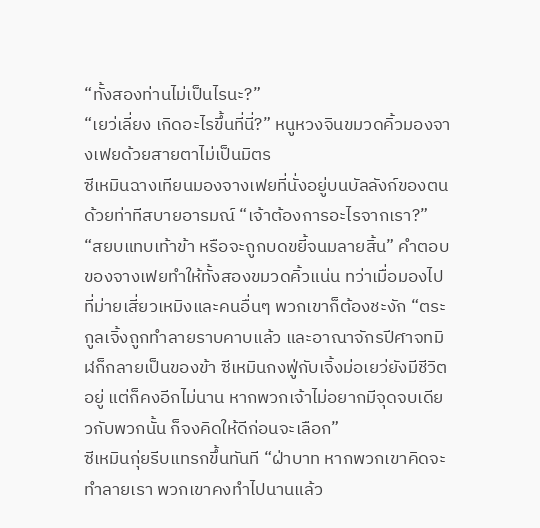“ทั้งสองท่านไม่เป็นไรนะ?”
“เยว่เลี่ยง เกิดอะไรขึ้นที่นี่?” หนูหวงจินขมวดคิ้วมองจางเฟยด้วยสายตาไม่เป็นมิตร
ซีเหมินฉางเทียนมองจางเฟยที่นั่งอยู่บนบัลลังก์ของตนด้วยท่าทีสบายอารมณ์ “เจ้าต้องการอะไรจากเรา?”
“สยบแทบเท้าข้า หรือจะถูกบดขยี้จนมลายสิ้น” คำตอบของจางเฟยทำให้ทั้งสองขมวดคิ้วแน่น ทว่าเมื่อมองไปที่ม่ายเสี่ยวเหมิงและคนอื่นๆ พวกเขาก็ต้องชะงัก “ตระกูลเจิ้งถูกทำลายราบคาบแล้ว และอาณาจักรปีศาจทมิฬก็กลายเป็นของข้า ซีเหมินกงฟู่กับเจิ้งม่อเยว่ยังมีชีวิตอยู่ แต่ก็คงอีกไม่นาน หากพวกเจ้าไม่อยากมีจุดจบเดียวกับพวกนั้น ก็จงคิดให้ดีก่อนจะเลือก”
ซีเหมินกุ่ยรีบแทรกขึ้นทันที “ฝ่าบาท หากพวกเขาคิดจะทำลายเรา พวกเขาคงทำไปนานแล้ว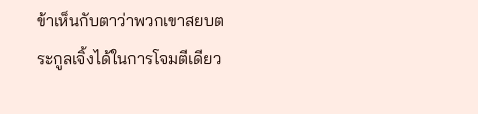ข้าเห็นกับตาว่าพวกเขาสยบตระกูลเจิ้งได้ในการโจมตีเดียว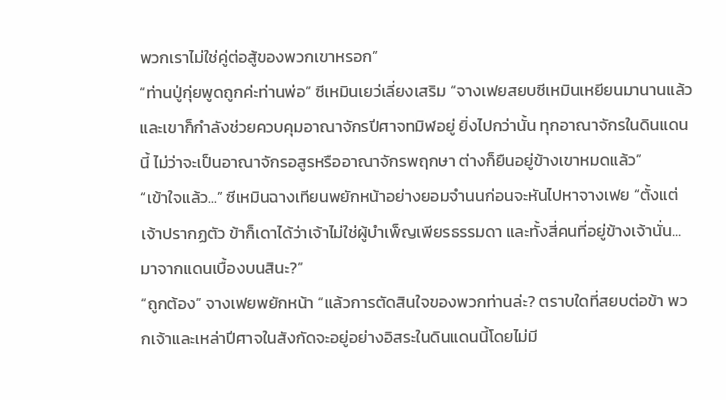พวกเราไม่ใช่คู่ต่อสู้ของพวกเขาหรอก”
“ท่านปู่กุ่ยพูดถูกค่ะท่านพ่อ” ซีเหมินเยว่เลี่ยงเสริม “จางเฟยสยบซีเหมินเหยียนมานานแล้ว และเขาก็กำลังช่วยควบคุมอาณาจักรปีศาจทมิฬอยู่ ยิ่งไปกว่านั้น ทุกอาณาจักรในดินแดนนี้ ไม่ว่าจะเป็นอาณาจักรอสูรหรืออาณาจักรพฤกษา ต่างก็ยืนอยู่ข้างเขาหมดแล้ว”
“เข้าใจแล้ว...” ซีเหมินฉางเทียนพยักหน้าอย่างยอมจำนนก่อนจะหันไปหาจางเฟย “ตั้งแต่เจ้าปรากฏตัว ข้าก็เดาได้ว่าเจ้าไม่ใช่ผู้บำเพ็ญเพียรธรรมดา และทั้งสี่คนที่อยู่ข้างเจ้านั่น... มาจากแดนเบื้องบนสินะ?”
“ถูกต้อง” จางเฟยพยักหน้า “แล้วการตัดสินใจของพวกท่านล่ะ? ตราบใดที่สยบต่อข้า พวกเจ้าและเหล่าปีศาจในสังกัดจะอยู่อย่างอิสระในดินแดนนี้โดยไม่มี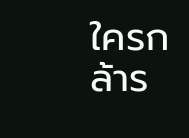ใครกล้าร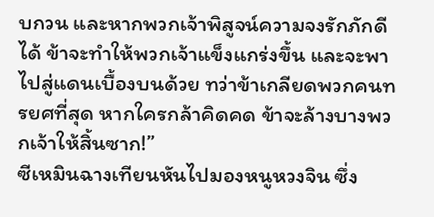บกวน และหากพวกเจ้าพิสูจน์ความจงรักภักดีได้ ข้าจะทำให้พวกเจ้าแข็งแกร่งขึ้น และจะพาไปสู่แดนเบื้องบนด้วย ทว่าข้าเกลียดพวกคนทรยศที่สุด หากใครกล้าคิดคด ข้าจะล้างบางพวกเจ้าให้สิ้นซาก!”
ซีเหมินฉางเทียนหันไปมองหนูหวงจิน ซึ่ง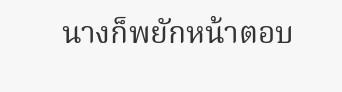นางก็พยักหน้าตอบ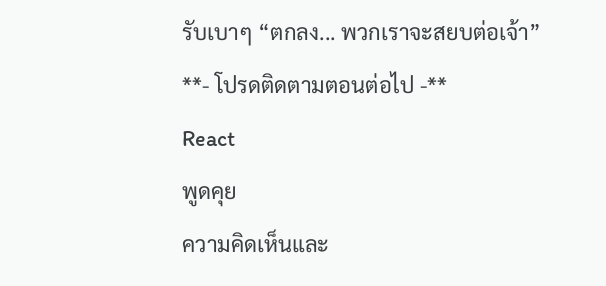รับเบาๆ “ตกลง... พวกเราจะสยบต่อเจ้า”
**- โปรดติดตามตอนต่อไป -**
React
พูดคุย
ความคิดเห็นและ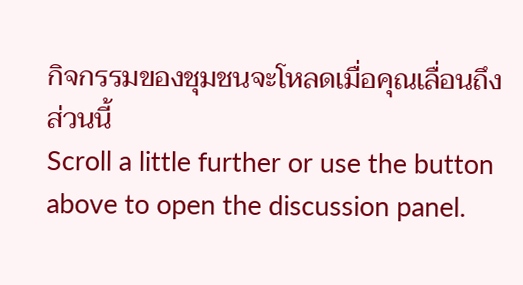กิจกรรมของชุมชนจะโหลดเมื่อคุณเลื่อนถึงส่วนนี้
Scroll a little further or use the button above to open the discussion panel.